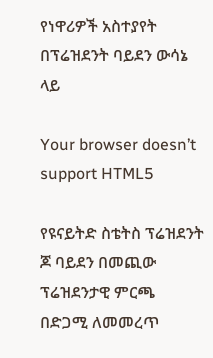የነዋሪዎች አስተያየት በፕሬዝደንት ባይደን ውሳኔ ላይ

Your browser doesn’t support HTML5

የዩናይትድ ስቴትስ ፕሬዝደንት ጆ ባይደን በመጪው ፕሬዝደንታዊ ምርጫ በድጋሚ ለመመረጥ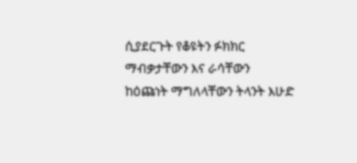ሲያደርጉት የቆዩትን ፉክክር ማብቃታቸውን እና ራሳቸውን ከዕጩነት ማግለላቸውን ትላንት እሁድ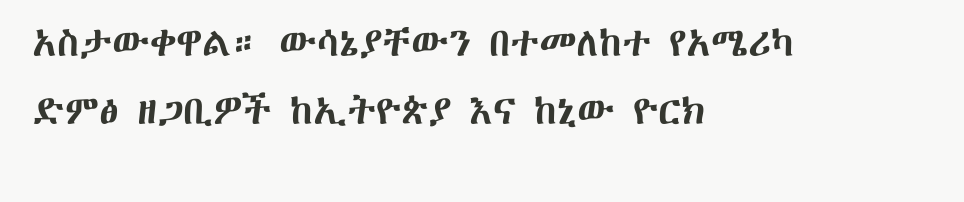አስታውቀዋል። ውሳኔያቸውን በተመለከተ የአሜሪካ ድምፅ ዘጋቢዎች ከኢትዮጵያ እና ከኒው ዮርክ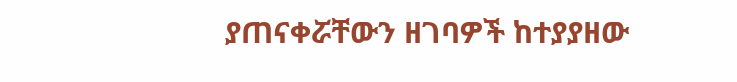ያጠናቀሯቸውን ዘገባዎች ከተያያዘው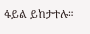ፋይል ይከታተሉ።